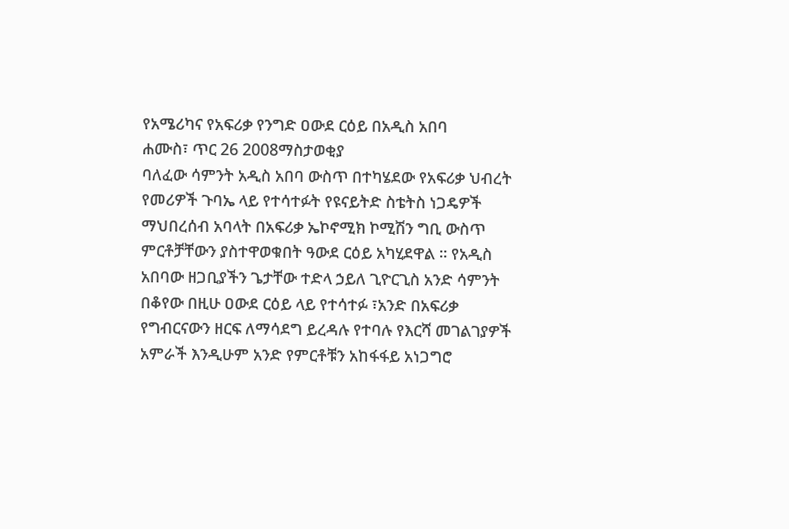የአሜሪካና የአፍሪቃ የንግድ ዐውደ ርዕይ በአዲስ አበባ
ሐሙስ፣ ጥር 26 2008ማስታወቂያ
ባለፈው ሳምንት አዲስ አበባ ውስጥ በተካሄደው የአፍሪቃ ህብረት የመሪዎች ጉባኤ ላይ የተሳተፉት የዩናይትድ ስቴትስ ነጋዴዎች ማህበረሰብ አባላት በአፍሪቃ ኤኮኖሚክ ኮሚሽን ግቢ ውስጥ ምርቶቻቸውን ያስተዋወቁበት ዓውደ ርዕይ አካሂደዋል ። የአዲስ አበባው ዘጋቢያችን ጌታቸው ተድላ ኃይለ ጊዮርጊስ አንድ ሳምንት በቆየው በዚሁ ዐውደ ርዕይ ላይ የተሳተፉ ፣አንድ በአፍሪቃ የግብርናውን ዘርፍ ለማሳደግ ይረዳሉ የተባሉ የእርሻ መገልገያዎች አምራች እንዲሁም አንድ የምርቶቹን አከፋፋይ አነጋግሮ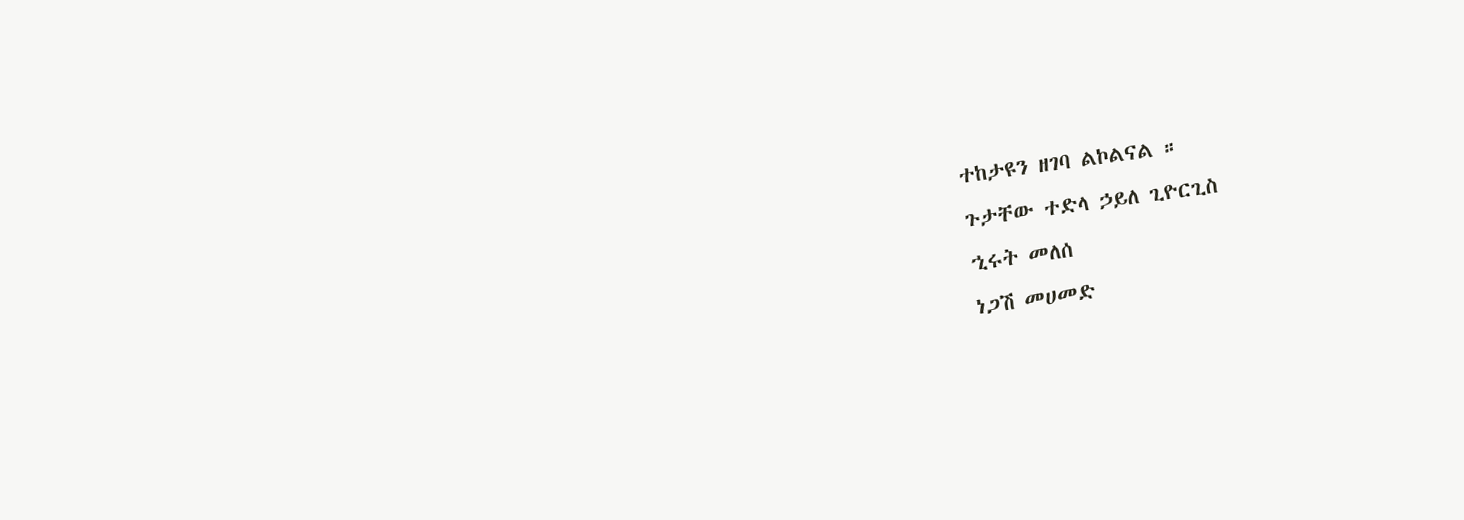ተከታዩን ዘገባ ልኮልናል ።
ጉታቸው ተድላ ኃይለ ጊዮርጊስ
ኂሩት መለሰ
ነጋሽ መሀመድ